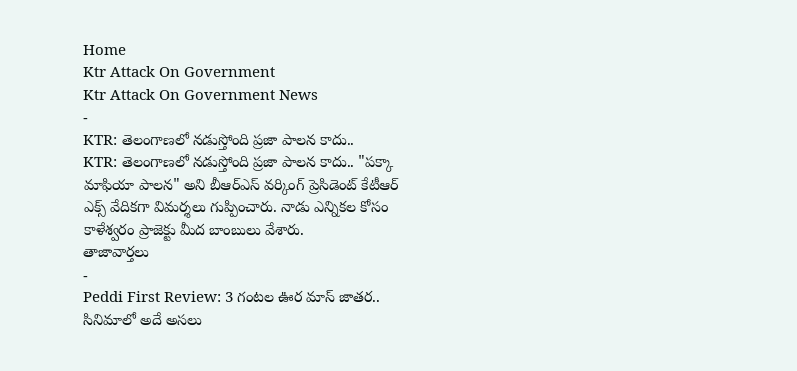Home
Ktr Attack On Government
Ktr Attack On Government News
-
KTR: తెలంగాణలో నడుస్తోంది ప్రజా పాలన కాదు..
KTR: తెలంగాణలో నడుస్తోంది ప్రజా పాలన కాదు.. "పక్కా మాఫియా పాలన" అని బీఆర్ఎస్ వర్కింగ్ ప్రెసిడెంట్ కేటీఆర్ ఎక్స్ వేదికగా విమర్శలు గుప్పించారు. నాడు ఎన్నికల కోసం కాళేశ్వరం ప్రాజెక్టు మీద బాంబులు వేశారు.
తాజావార్తలు
-
Peddi First Review: 3 గంటల ఊర మాస్ జాతర.. సినిమాలో అదే అసలు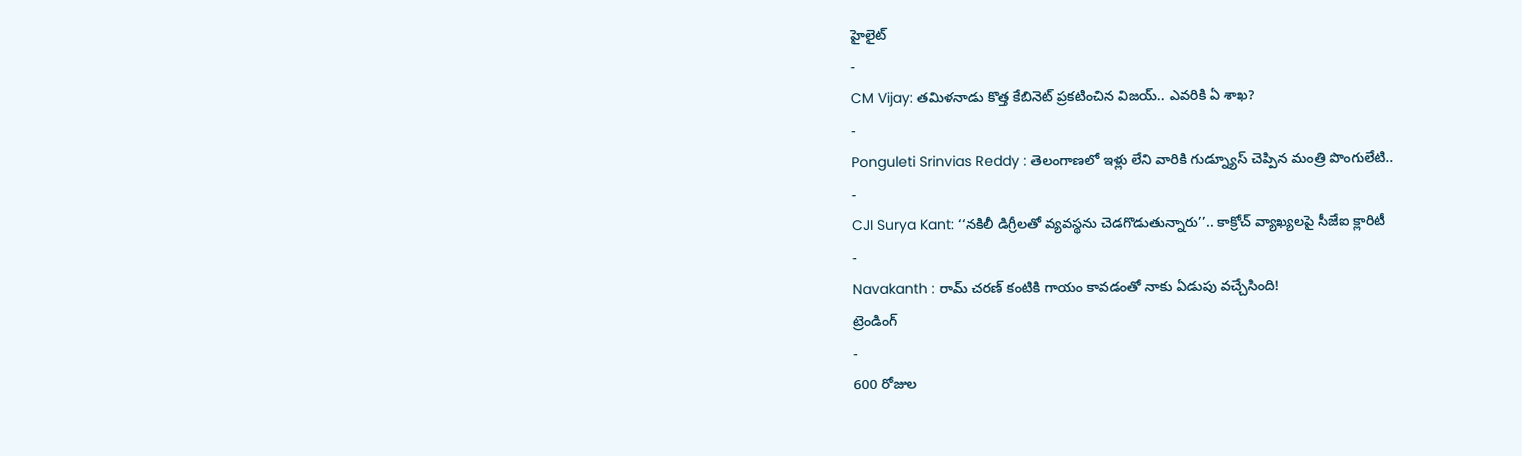హైలైట్
-
CM Vijay: తమిళనాడు కొత్త కేబినెట్ ప్రకటించిన విజయ్.. ఎవరికి ఏ శాఖ?
-
Ponguleti Srinvias Reddy : తెలంగాణలో ఇళ్లు లేని వారికి గుడ్న్యూస్ చెప్పిన మంత్రి పొంగులేటి..
-
CJI Surya Kant: ‘‘నకిలీ డిగ్రీలతో వ్యవస్థను చెడగొడుతున్నారు’’.. కాక్రోచ్ వ్యాఖ్యలపై సీజేఐ క్లారిటీ
-
Navakanth : రామ్ చరణ్ కంటికి గాయం కావడంతో నాకు ఏడుపు వచ్చేసింది!
ట్రెండింగ్
-
600 రోజుల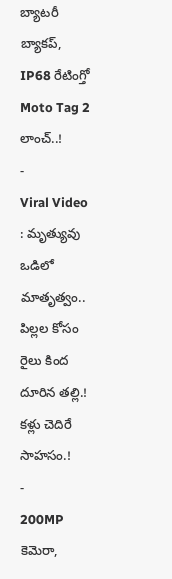బ్యాటరీ బ్యాకప్, IP68 రేటింగ్తో Moto Tag 2 లాంచ్..!
-
Viral Video : మృత్యువు ఒడిలో మాతృత్వం.. పిల్లల కోసం రైలు కింద దూరిన తల్లి.! కళ్లు చెదిరే సాహసం.!
-
200MP కెమెరా,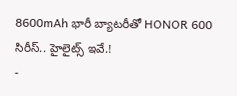8600mAh భారీ బ్యాటరీతో HONOR 600 సిరీస్.. హైలైట్స్ ఇవే.!
-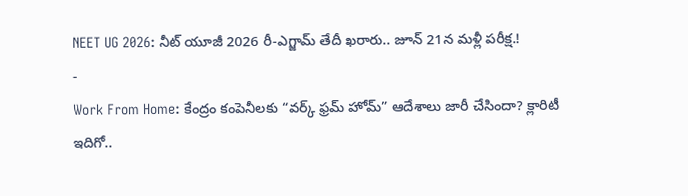NEET UG 2026: నీట్ యూజీ 2026 రీ-ఎగ్జామ్ తేదీ ఖరారు.. జూన్ 21న మళ్లీ పరీక్ష.!
-
Work From Home: కేంద్రం కంపెనీలకు “వర్క్ ఫ్రమ్ హోమ్” ఆదేశాలు జారీ చేసిందా? క్లారిటీ ఇదిగో..